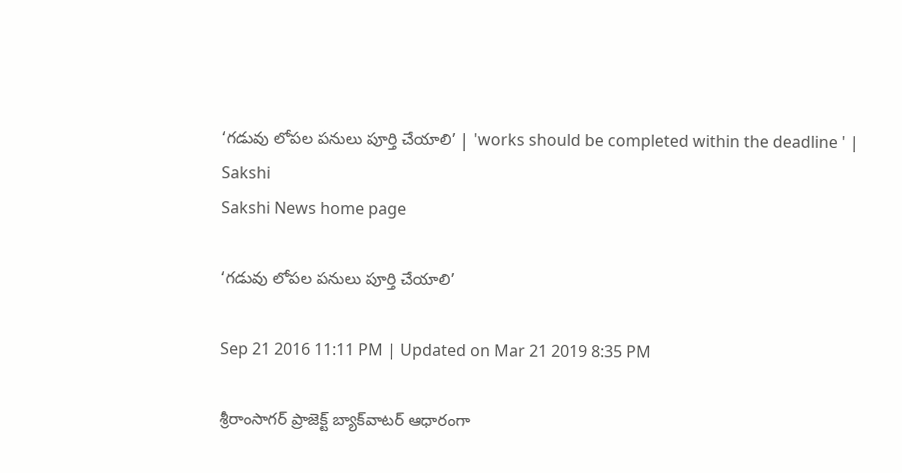‘గడువు లోపల పనులు పూర్తి చేయాలి’ | 'works should be completed within the deadline ' | Sakshi
Sakshi News home page

‘గడువు లోపల పనులు పూర్తి చేయాలి’

Sep 21 2016 11:11 PM | Updated on Mar 21 2019 8:35 PM

శ్రీరాంసాగర్‌ ప్రాజెక్ట్‌ బ్యాక్‌వాటర్‌ ఆధారంగా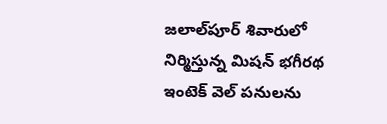జలాల్‌పూర్‌ శివారులో నిర్మిస్తున్న మిషన్‌ భగీరథ ఇంటెక్‌ వెల్‌ పనులను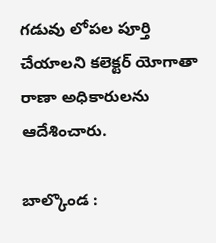గడువు లోపల పూర్తి చేయాలని కలెక్టర్‌ యోగాతా రాణా అధికారులను ఆదేశించారు.

బాల్కొండ :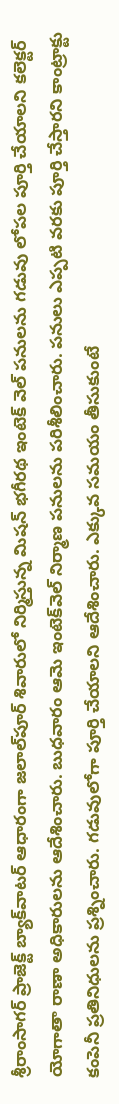శ్రీరాంసాగర్‌ ప్రాజెక్ట్‌ బ్యాక్‌వాటర్‌ ఆధారంగా జలాల్‌పూర్‌ శివారులో నిర్మిస్తున్న మిషన్‌ భగీరథ ఇంటెక్‌ వెల్‌ పనులను గడువు లోపల పూర్తి చేయాలని కలెక్టర్‌ యోగాతా రాణా అధికారులను ఆదేశించారు. బుధవారం ఆమె ఇంటెక్‌వెల్‌ నిర్మాణ పనులను పరిశీలించారు. పనులు ఎప్పటి వరకు పూర్తి చేస్తారని కాంట్రాక్టు కంపెనీ ప్రతినిధులను ప్రశ్నించారు. గడువులోగా పూర్తి చేయాలని ఆదేశించారు. ఎక్కువ సమయం తీసుకుంటే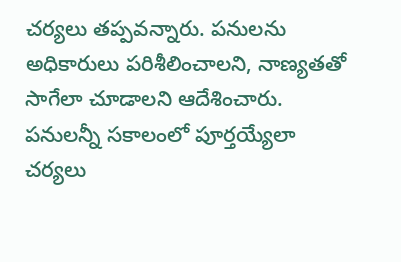చర్యలు తప్పవన్నారు. పనులను అధికారులు పరిశీలించాలని, నాణ్యతతో సాగేలా చూడాలని ఆదేశించారు. పనులన్నీ సకాలంలో పూర్తయ్యేలా చర్యలు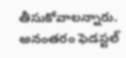తీసుకోవాలన్నారు. అనంతరం ఫెడస్టల్‌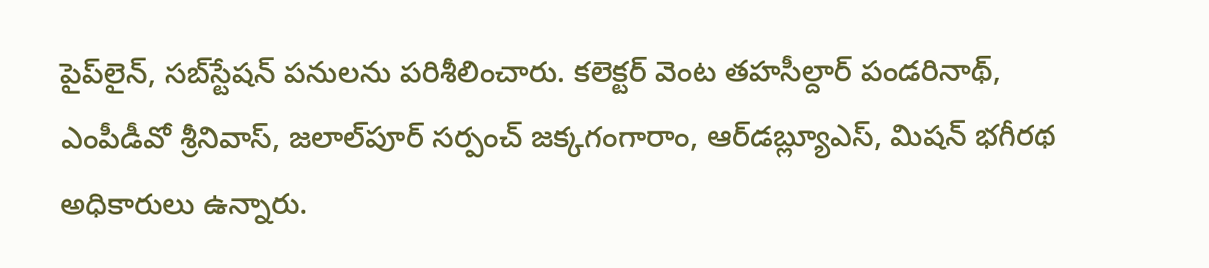పైప్‌లైన్, సబ్‌స్టేషన్‌ పనులను పరిశీలించారు. కలెక్టర్‌ వెంట తహసీల్దార్‌ పండరినాథ్, ఎంపీడీవో శ్రీనివాస్, జలాల్‌పూర్‌ సర్పంచ్‌ జక్కగంగారాం, ఆర్‌డబ్ల్యూఎస్, మిషన్‌ భగీరథ అధికారులు ఉన్నారు.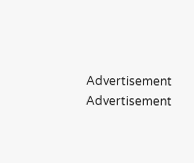Advertisement
Advertisement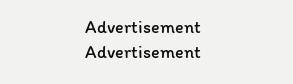Advertisement
Advertisement